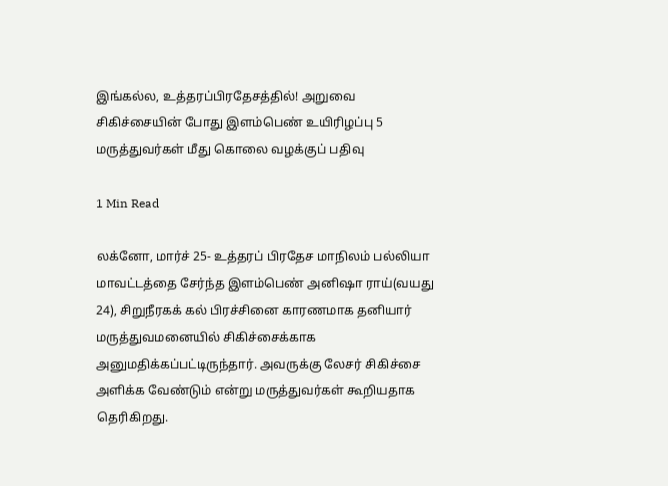இங்கல்ல, உத்தரப்பிரதேசத்தில்! அறுவை சிகிச்சையின் போது இளம்பெண் உயிரிழப்பு 5 மருத்துவர்கள் மீது கொலை வழக்குப் பதிவு

1 Min Read

லக்னோ, மார்ச் 25- உத்தரப் பிரதேச மாநிலம் பல்லியா மாவட்டத்தை சேர்ந்த இளம்பெண் அனிஷா ராய்(வயது 24), சிறுநீரகக் கல் பிரச்சினை காரணமாக தனியார் மருத்துவமனையில் சிகிச்சைக்காக அனுமதிக்கப்பட்டிருந்தார். அவருக்கு லேசர் சிகிச்சை அளிக்க வேண்டும் என்று மருத்துவர்கள் கூறியதாக தெரிகிறது.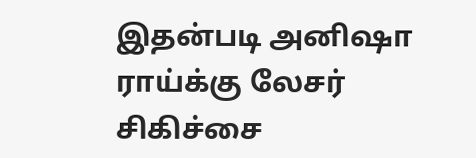இதன்படி அனிஷா ராய்க்கு லேசர் சிகிச்சை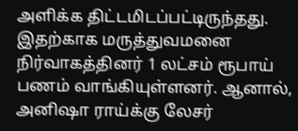அளிக்க திட்டமிடப்பட்டிருந்தது. இதற்காக மருத்துவமனை நிர்வாகத்தினர் 1 லட்சம் ரூபாய் பணம் வாங்கியுள்ளனர். ஆனால், அனிஷா ராய்க்கு லேசர்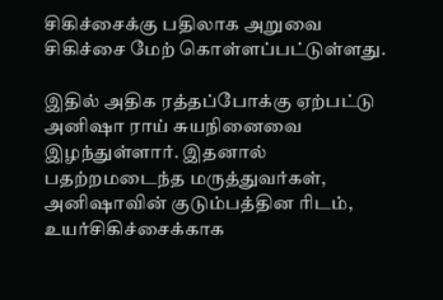சிகிச்சைக்கு பதிலாக அறுவை சிகிச்சை மேற் கொள்ளப்பட்டுள்ளது.

இதில் அதிக ரத்தப்போக்கு ஏற்பட்டு அனிஷா ராய் சுயநினைவை இழந்துள்ளார். இதனால் பதற்றமடைந்த மருத்துவர்கள், அனிஷாவின் குடும்பத்தின ரிடம், உயர்சிகிச்சைக்காக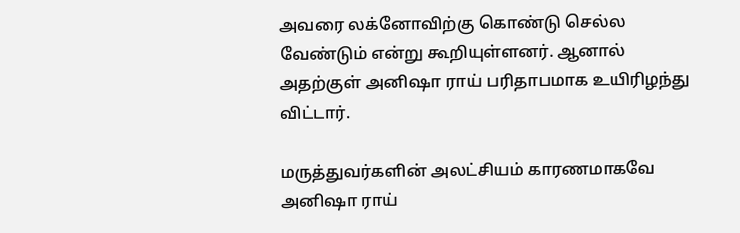அவரை லக்னோவிற்கு கொண்டு செல்ல வேண்டும் என்று கூறியுள்ளனர். ஆனால் அதற்குள் அனிஷா ராய் பரிதாபமாக உயிரிழந்து விட்டார்.

மருத்துவர்களின் அலட்சியம் காரணமாகவே அனிஷா ராய்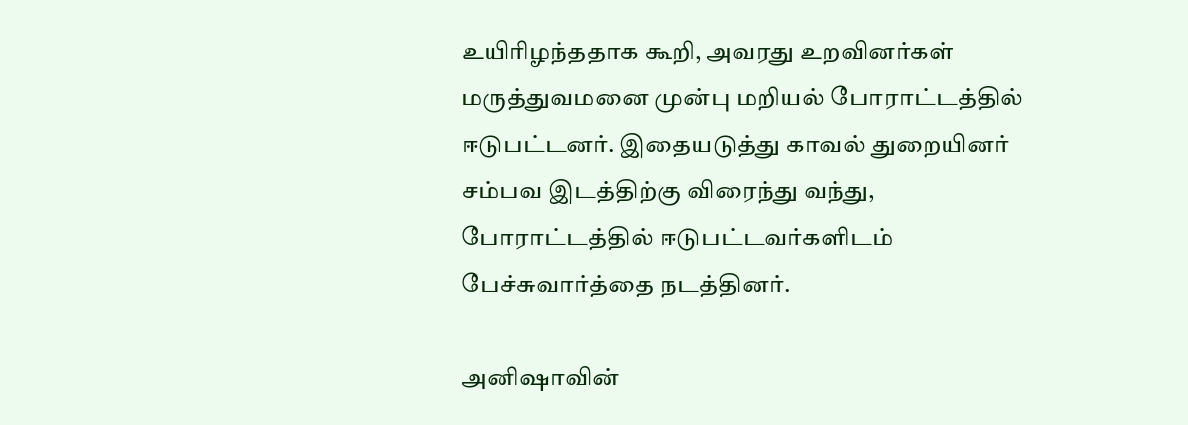உயிரிழந்ததாக கூறி, அவரது உறவினர்கள் மருத்துவமனை முன்பு மறியல் போராட்டத்தில் ஈடுபட்டனர். இதையடுத்து காவல் துறையினர் சம்பவ இடத்திற்கு விரைந்து வந்து, போராட்டத்தில் ஈடுபட்டவர்களிடம் பேச்சுவார்த்தை நடத்தினர்.

அனிஷாவின்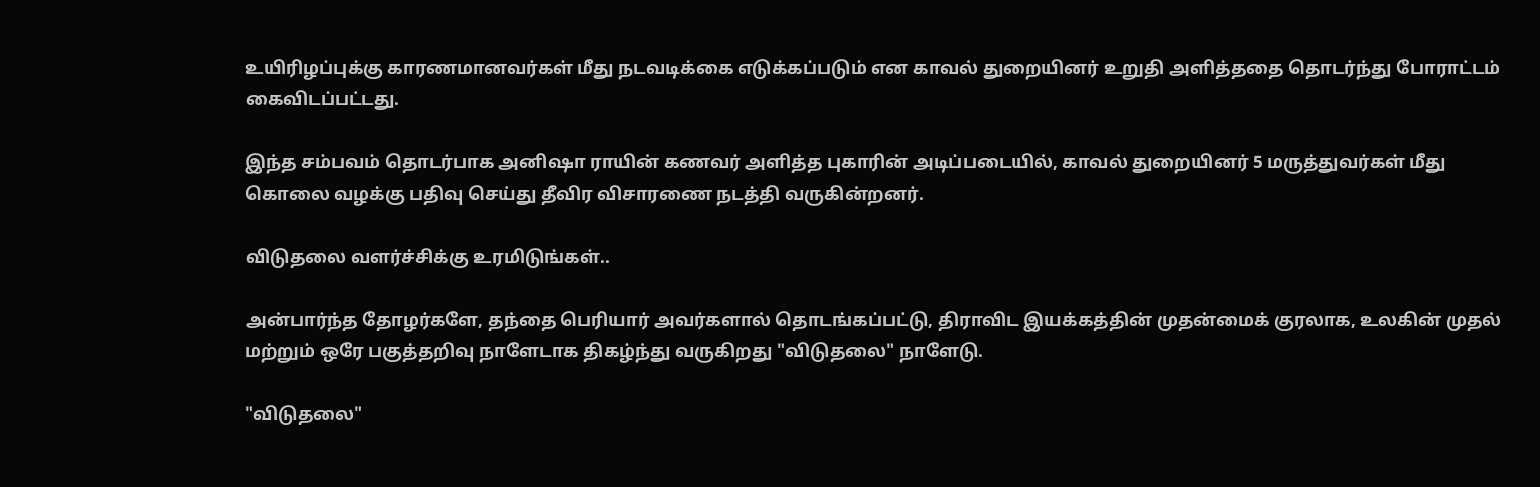உயிரிழப்புக்கு காரணமானவர்கள் மீது நடவடிக்கை எடுக்கப்படும் என காவல் துறையினர் உறுதி அளித்ததை தொடர்ந்து போராட்டம் கைவிடப்பட்டது.

இந்த சம்பவம் தொடர்பாக அனிஷா ராயின் கணவர் அளித்த புகாரின் அடிப்படையில், காவல் துறையினர் 5 மருத்துவர்கள் மீது கொலை வழக்கு பதிவு செய்து தீவிர விசாரணை நடத்தி வருகின்றனர்.

விடுதலை வளர்ச்சிக்கு உரமிடுங்கள்..

அன்பார்ந்த தோழர்களே, தந்தை பெரியார் அவர்களால் தொடங்கப்பட்டு, திராவிட இயக்கத்தின் முதன்மைக் குரலாக, உலகின் முதல் மற்றும் ஒரே பகுத்தறிவு நாளேடாக திகழ்ந்து வருகிறது "விடுதலை" நாளேடு.

"விடுதலை"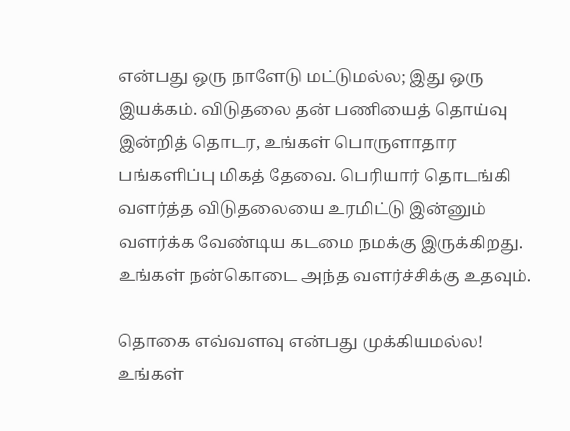என்பது ஒரு நாளேடு மட்டுமல்ல; இது ஒரு இயக்கம். விடுதலை தன் பணியைத் தொய்வு இன்றித் தொடர, உங்கள் பொருளாதார பங்களிப்பு மிகத் தேவை. பெரியார் தொடங்கி வளர்த்த விடுதலையை உரமிட்டு இன்னும் வளர்க்க வேண்டிய கடமை நமக்கு இருக்கிறது. உங்கள் நன்கொடை அந்த வளர்ச்சிக்கு உதவும்.

தொகை எவ்வளவு என்பது முக்கியமல்ல! உங்கள்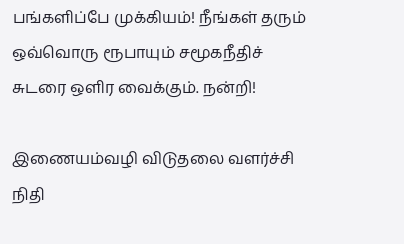பங்களிப்பே முக்கியம்! நீங்கள் தரும் ஒவ்வொரு ரூபாயும் சமூகநீதிச் சுடரை ஒளிர வைக்கும். நன்றி!

இணையம்வழி விடுதலை வளர்ச்சி நிதி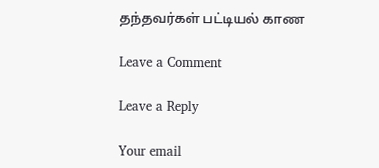தந்தவர்கள் பட்டியல் காண

Leave a Comment

Leave a Reply

Your email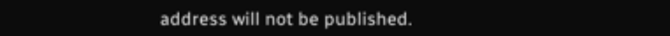address will not be published.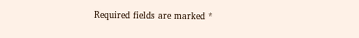Required fields are marked *